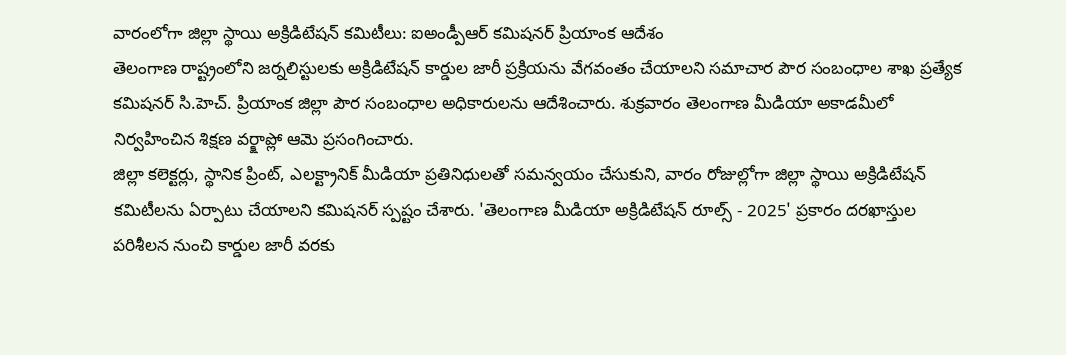వారంలోగా జిల్లా స్థాయి అక్రిడిటేషన్ కమిటీలు: ఐఅండ్పీఆర్ కమిషనర్ ప్రియాంక ఆదేశం
తెలంగాణ రాష్ట్రంలోని జర్నలిస్టులకు అక్రిడిటేషన్ కార్డుల జారీ ప్రక్రియను వేగవంతం చేయాలని సమాచార పౌర సంబంధాల శాఖ ప్రత్యేక కమిషనర్ సి.హెచ్. ప్రియాంక జిల్లా పౌర సంబంధాల అధికారులను ఆదేశించారు. శుక్రవారం తెలంగాణ మీడియా అకాడమీలో నిర్వహించిన శిక్షణ వర్క్షాప్లో ఆమె ప్రసంగించారు.
జిల్లా కలెక్టర్లు, స్థానిక ప్రింట్, ఎలక్ట్రానిక్ మీడియా ప్రతినిధులతో సమన్వయం చేసుకుని, వారం రోజుల్లోగా జిల్లా స్థాయి అక్రిడిటేషన్ కమిటీలను ఏర్పాటు చేయాలని కమిషనర్ స్పష్టం చేశారు. 'తెలంగాణ మీడియా అక్రిడిటేషన్ రూల్స్ - 2025' ప్రకారం దరఖాస్తుల పరిశీలన నుంచి కార్డుల జారీ వరకు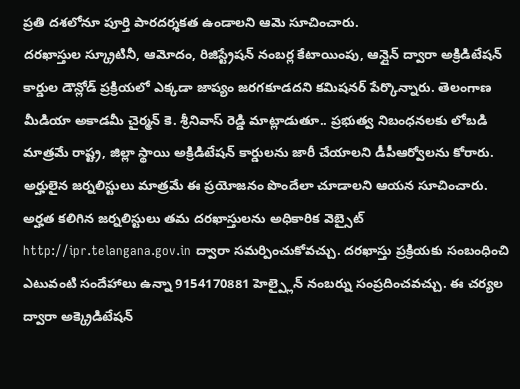ప్రతి దశలోనూ పూర్తి పారదర్శకత ఉండాలని ఆమె సూచించారు.
దరఖాస్తుల స్క్రూటినీ, ఆమోదం, రిజిస్ట్రేషన్ నంబర్ల కేటాయింపు, ఆన్లైన్ ద్వారా అక్రిడిటేషన్ కార్డుల డౌన్లోడ్ ప్రక్రియలో ఎక్కడా జాప్యం జరగకూడదని కమిషనర్ పేర్కొన్నారు. తెలంగాణ మీడియా అకాడమీ చైర్మన్ కె. శ్రీనివాస్ రెడ్డి మాట్లాడుతూ.. ప్రభుత్వ నిబంధనలకు లోబడి మాత్రమే రాష్ట్ర, జిల్లా స్థాయి అక్రిడిటేషన్ కార్డులను జారీ చేయాలని డీపీఆర్వోలను కోరారు. అర్హులైన జర్నలిస్టులు మాత్రమే ఈ ప్రయోజనం పొందేలా చూడాలని ఆయన సూచించారు.
అర్హత కలిగిన జర్నలిస్టులు తమ దరఖాస్తులను అధికారిక వెబ్సైట్ http://ipr.telangana.gov.in ద్వారా సమర్పించుకోవచ్చు. దరఖాస్తు ప్రక్రియకు సంబంధించి ఎటువంటి సందేహాలు ఉన్నా 9154170881 హెల్ప్లైన్ నంబర్ను సంప్రదించవచ్చు. ఈ చర్యల ద్వారా అక్క్రెడిటేషన్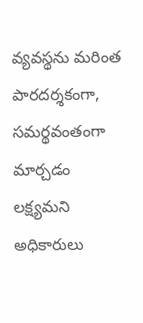వ్యవస్థను మరింత పారదర్శకంగా, సమర్థవంతంగా మార్చడం లక్ష్యమని అధికారులు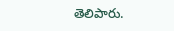తెలిపారు.